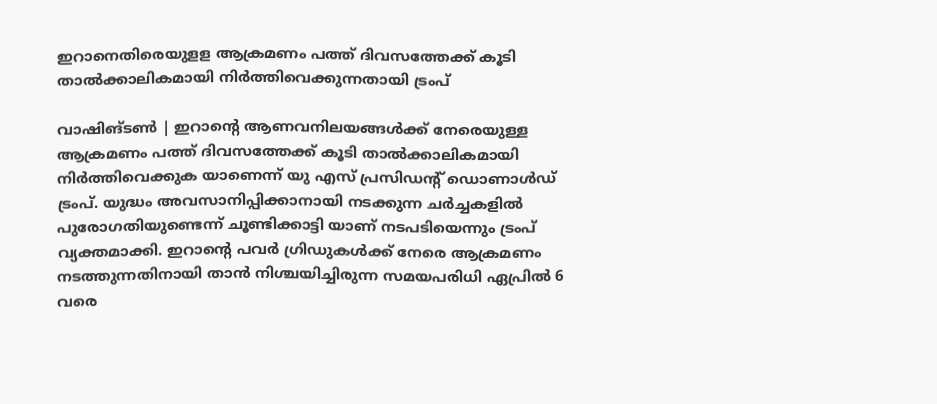ഇറാനെതിരെയുളള ആക്രമണം പത്ത് ദിവസത്തേക്ക് കൂടി താല്‍ക്കാലികമായി നിര്‍ത്തിവെക്കുന്നതായി ട്രംപ്

വാഷിങ്ടണ്‍ | ഇറാന്റെ ആണവനിലയങ്ങള്‍ക്ക് നേരെയുള്ള ആക്രമണം പത്ത് ദിവസത്തേക്ക് കൂടി താല്‍ക്കാലികമായി നിര്‍ത്തിവെക്കുക യാണെന്ന് യു എസ് പ്രസിഡന്റ് ഡൊണാള്‍ഡ് ട്രംപ്. യുദ്ധം അവസാനിപ്പിക്കാനായി നടക്കുന്ന ചര്‍ച്ചകളില്‍ പുരോഗതിയുണ്ടെന്ന് ചൂണ്ടിക്കാട്ടി യാണ് നടപടിയെന്നും ട്രംപ് വ്യക്തമാക്കി. ഇറാന്റെ പവര്‍ ഗ്രിഡുകള്‍ക്ക് നേരെ ആക്രമണം നടത്തുന്നതിനായി താന്‍ നിശ്ചയിച്ചിരുന്ന സമയപരിധി ഏപ്രില്‍ 6 വരെ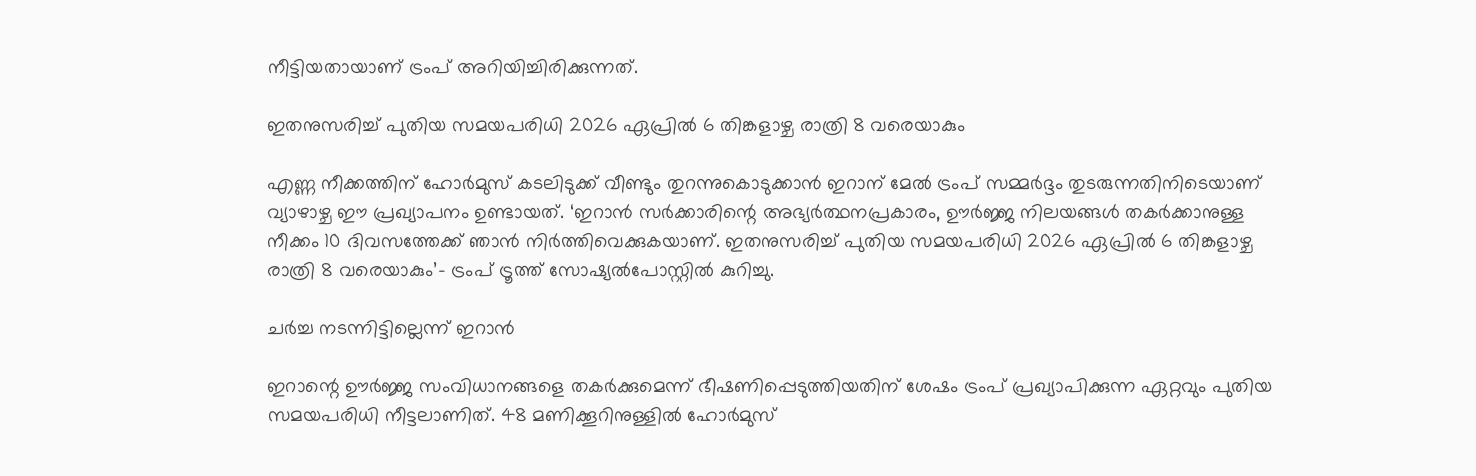നീട്ടിയതായാണ് ട്രംപ് അറിയിച്ചിരിക്കുന്നത്.

ഇതനുസരിച്ച് പുതിയ സമയപരിധി 2026 ഏപ്രില്‍ 6 തിങ്കളാഴ്ച രാത്രി 8 വരെയാകും

എണ്ണ നീക്കത്തിന് ഹോര്‍മുസ് കടലിടുക്ക് വീണ്ടും തുറന്നുകൊടുക്കാന്‍ ഇറാന് മേല്‍ ട്രംപ് സമ്മര്‍ദ്ദം തുടരുന്നതിനിടെയാണ് വ്യാഴാഴ്ച ഈ പ്രഖ്യാപനം ഉണ്ടായത്. ‘ഇറാന്‍ സര്‍ക്കാരിന്റെ അഭ്യര്‍ത്ഥനപ്രകാരം, ഊര്‍ജ്ജ നിലയങ്ങള്‍ തകര്‍ക്കാനുള്ള നീക്കം 10 ദിവസത്തേക്ക് ഞാന്‍ നിര്‍ത്തിവെക്കുകയാണ്. ഇതനുസരിച്ച് പുതിയ സമയപരിധി 2026 ഏപ്രില്‍ 6 തിങ്കളാഴ്ച രാത്രി 8 വരെയാകും’- ട്രംപ് ട്രൂത്ത് സോഷ്യല്‍പോസ്റ്റില്‍ കുറിച്ചു.

ചര്‍ച്ച നടന്നിട്ടില്ലെന്ന് ഇറാന്‍

ഇറാന്റെ ഊര്‍ജ്ജ സംവിധാനങ്ങളെ തകര്‍ക്കുമെന്ന് ഭീഷണിപ്പെടുത്തിയതിന് ശേഷം ട്രംപ് പ്രഖ്യാപിക്കുന്ന ഏറ്റവും പുതിയ സമയപരിധി നീട്ടലാണിത്. 48 മണിക്കൂറിനുള്ളില്‍ ഹോര്‍മുസ്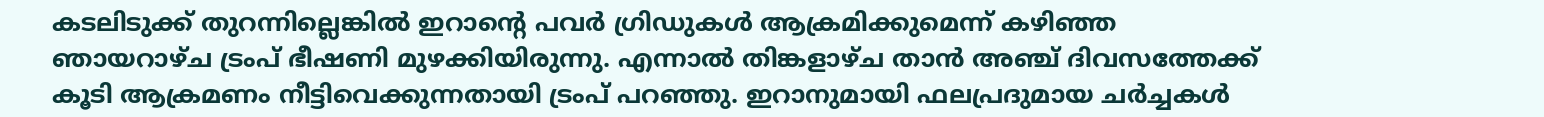കടലിടുക്ക് തുറന്നില്ലെങ്കില്‍ ഇറാന്റെ പവര്‍ ഗ്രിഡുകള്‍ ആക്രമിക്കുമെന്ന് കഴിഞ്ഞ ഞായറാഴ്ച ട്രംപ് ഭീഷണി മുഴക്കിയിരുന്നു. എന്നാല്‍ തിങ്കളാഴ്ച താന്‍ അഞ്ച് ദിവസത്തേക്ക് കൂടി ആക്രമണം നീട്ടിവെക്കുന്നതായി ട്രംപ് പറഞ്ഞു. ഇറാനുമായി ഫലപ്രദുമായ ചര്‍ച്ചകള്‍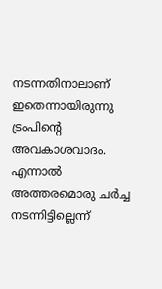നടന്നതിനാലാണ് ഇതെന്നായിരുന്നു ട്രംപിന്റെ അവകാശവാദം. എന്നാല്‍ അത്തരമൊരു ചര്‍ച്ച നടന്നിട്ടില്ലെന്ന്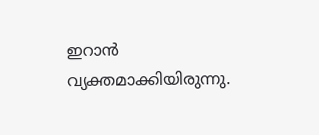ഇറാന്‍ വ്യക്തമാക്കിയിരുന്നു.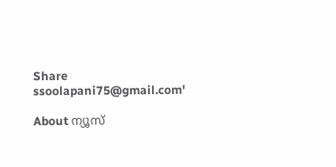Share
ssoolapani75@gmail.com'

About ന്യൂസ്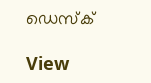ഡെസ്ക്

View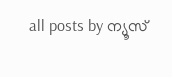all posts by ന്യൂസ്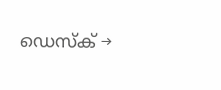ഡെസ്ക് →